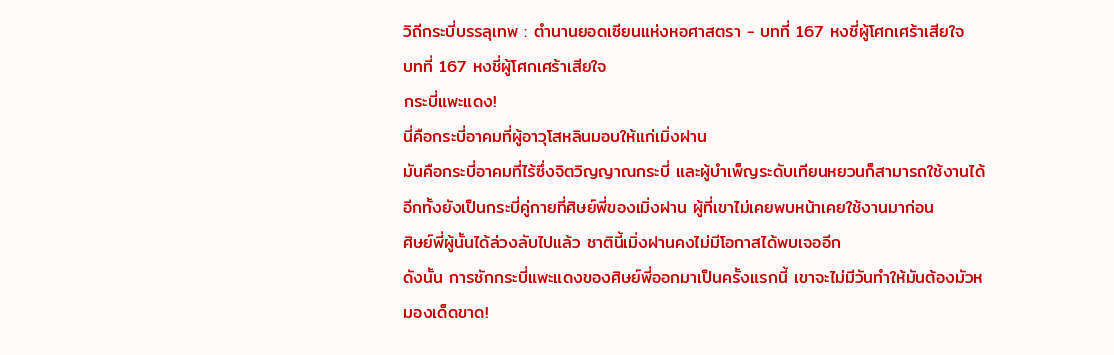วิถีกระบี่บรรลุเทพ : ตำนานยอดเซียนแห่งหอศาสตรา - บทที่ 167 หงชี่ผู้โศกเศร้าเสียใจ
บทที่ 167 หงชี่ผู้โศกเศร้าเสียใจ
กระบี่แพะแดง!
นี่คือกระบี่อาคมที่ผู้อาวุโสหลินมอบให้แก่เมิ่งฝาน
มันคือกระบี่อาคมที่ไร้ซึ่งจิตวิญญาณกระบี่ และผู้บำเพ็ญระดับเทียนหยวนก็สามารถใช้งานได้
อีกทั้งยังเป็นกระบี่คู่กายที่ศิษย์พี่ของเมิ่งฝาน ผู้ที่เขาไม่เคยพบหน้าเคยใช้งานมาก่อน
ศิษย์พี่ผู้นั้นได้ล่วงลับไปแล้ว ชาตินี้เมิ่งฝานคงไม่มีโอกาสได้พบเจออีก
ดังนั้น การชักกระบี่แพะแดงของศิษย์พี่ออกมาเป็นครั้งแรกนี้ เขาจะไม่มีวันทำให้มันต้องมัวหมองเด็ดขาด!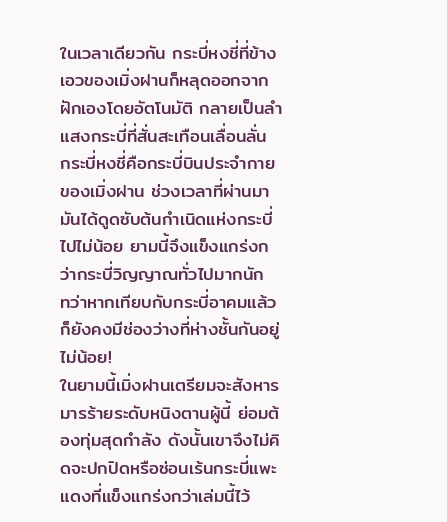ในเวลาเดียวกัน กระบี่หงชี่ที่ข้างเอวของเมิ่งฝานก็หลุดออกจากฝักเองโดยอัตโนมัติ กลายเป็นลำแสงกระบี่ที่สั่นสะเทือนเลื่อนลั่น
กระบี่หงชี่คือกระบี่บินประจำกายของเมิ่งฝาน ช่วงเวลาที่ผ่านมามันได้ดูดซับต้นกำเนิดแห่งกระบี่ไปไม่น้อย ยามนี้จึงแข็งแกร่งกว่ากระบี่วิญญาณทั่วไปมากนัก
ทว่าหากเทียบกับกระบี่อาคมแล้ว ก็ยังคงมีช่องว่างที่ห่างชั้นกันอยู่ไม่น้อย!
ในยามนี้เมิ่งฝานเตรียมจะสังหารมารร้ายระดับหนิงตานผู้นี้ ย่อมต้องทุ่มสุดกำลัง ดังนั้นเขาจึงไม่คิดจะปกปิดหรือซ่อนเร้นกระบี่แพะแดงที่แข็งแกร่งกว่าเล่มนี้ไว้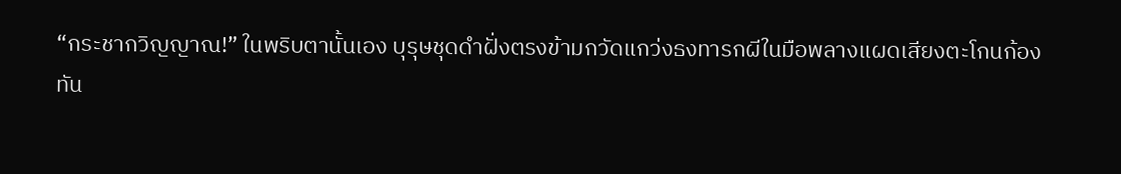“กระชากวิญญาณ!” ในพริบตานั้นเอง บุรุษชุดดำฝั่งตรงข้ามกวัดแกว่งธงทารกผีในมือพลางแผดเสียงตะโกนก้อง
ทัน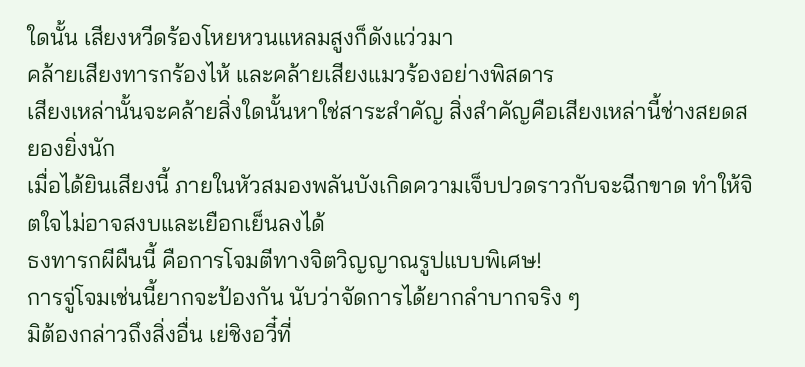ใดนั้น เสียงหวีดร้องโหยหวนแหลมสูงก็ดังแว่วมา
คล้ายเสียงทารกร้องไห้ และคล้ายเสียงแมวร้องอย่างพิสดาร
เสียงเหล่านั้นจะคล้ายสิ่งใดนั้นหาใช่สาระสำคัญ สิ่งสำคัญคือเสียงเหล่านี้ช่างสยดสยองยิ่งนัก
เมื่อได้ยินเสียงนี้ ภายในหัวสมองพลันบังเกิดความเจ็บปวดราวกับจะฉีกขาด ทำให้จิตใจไม่อาจสงบและเยือกเย็นลงได้
ธงทารกผีผืนนี้ คือการโจมตีทางจิตวิญญาณรูปแบบพิเศษ!
การจู่โจมเช่นนี้ยากจะป้องกัน นับว่าจัดการได้ยากลำบากจริง ๆ
มิต้องกล่าวถึงสิ่งอื่น เย่ชิงอวี๋ที่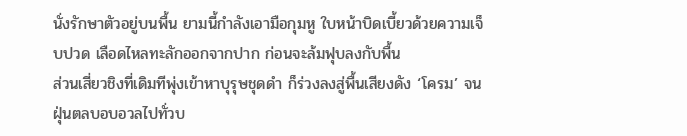นั่งรักษาตัวอยู่บนพื้น ยามนี้กำลังเอามือกุมหู ใบหน้าบิดเบี้ยวด้วยความเจ็บปวด เลือดไหลทะลักออกจากปาก ก่อนจะล้มฟุบลงกับพื้น
ส่วนเสี่ยวชิงที่เดิมทีพุ่งเข้าหาบุรุษชุดดำ ก็ร่วงลงสู่พื้นเสียงดัง ‘โครม’ จนฝุ่นตลบอบอวลไปทั่วบ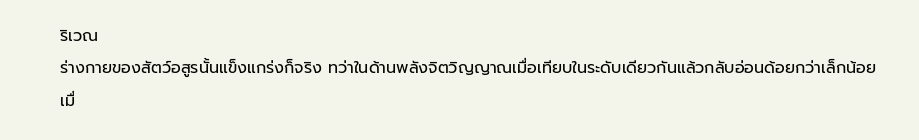ริเวณ
ร่างกายของสัตว์อสูรนั้นแข็งแกร่งก็จริง ทว่าในด้านพลังจิตวิญญาณเมื่อเทียบในระดับเดียวกันแล้วกลับอ่อนด้อยกว่าเล็กน้อย
เมื่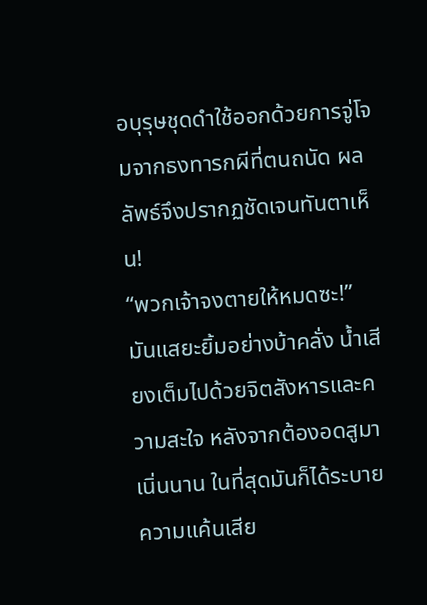อบุรุษชุดดำใช้ออกด้วยการจู่โจมจากธงทารกผีที่ตนถนัด ผลลัพธ์จึงปรากฏชัดเจนทันตาเห็น!
“พวกเจ้าจงตายให้หมดซะ!”
มันแสยะยิ้มอย่างบ้าคลั่ง น้ำเสียงเต็มไปด้วยจิตสังหารและความสะใจ หลังจากต้องอดสูมาเนิ่นนาน ในที่สุดมันก็ได้ระบายความแค้นเสีย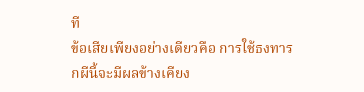ที
ข้อเสียเพียงอย่างเดียวคือ การใช้ธงทารกผีนี้จะมีผลข้างเคียง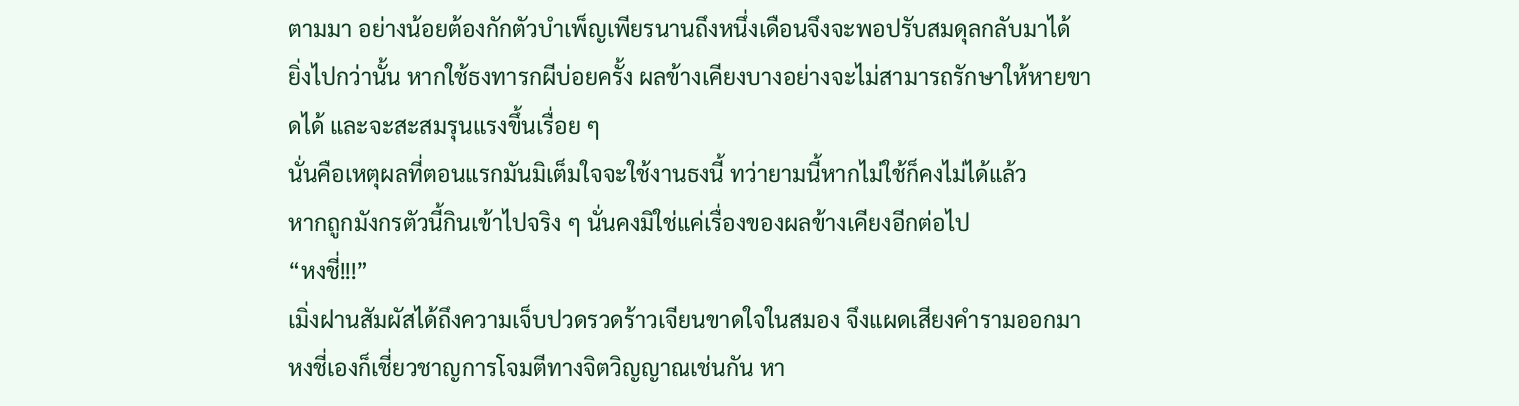ตามมา อย่างน้อยต้องกักตัวบำเพ็ญเพียรนานถึงหนึ่งเดือนจึงจะพอปรับสมดุลกลับมาได้
ยิ่งไปกว่านั้น หากใช้ธงทารกผีบ่อยครั้ง ผลข้างเคียงบางอย่างจะไม่สามารถรักษาให้หายขาดได้ และจะสะสมรุนแรงขึ้นเรื่อย ๆ
นั่นคือเหตุผลที่ตอนแรกมันมิเต็มใจจะใช้งานธงนี้ ทว่ายามนี้หากไม่ใช้ก็คงไม่ได้แล้ว
หากถูกมังกรตัวนี้กินเข้าไปจริง ๆ นั่นคงมิใช่แค่เรื่องของผลข้างเคียงอีกต่อไป
“หงชี่!!!”
เมิ่งฝานสัมผัสได้ถึงความเจ็บปวดรวดร้าวเจียนขาดใจในสมอง จึงแผดเสียงคำรามออกมา
หงชี่เองก็เชี่ยวชาญการโจมตีทางจิตวิญญาณเช่นกัน หา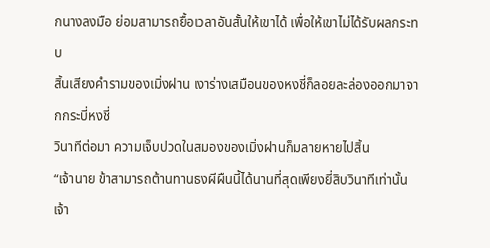กนางลงมือ ย่อมสามารถยื้อเวลาอันสั้นให้เขาได้ เพื่อให้เขาไม่ได้รับผลกระทบ
สิ้นเสียงคำรามของเมิ่งฝาน เงาร่างเสมือนของหงชี่ก็ลอยละล่องออกมาจากกระบี่หงชี่
วินาทีต่อมา ความเจ็บปวดในสมองของเมิ่งฝานก็มลายหายไปสิ้น
“เจ้านาย ข้าสามารถต้านทานธงผีผืนนี้ได้นานที่สุดเพียงยี่สิบวินาทีเท่านั้นเจ้า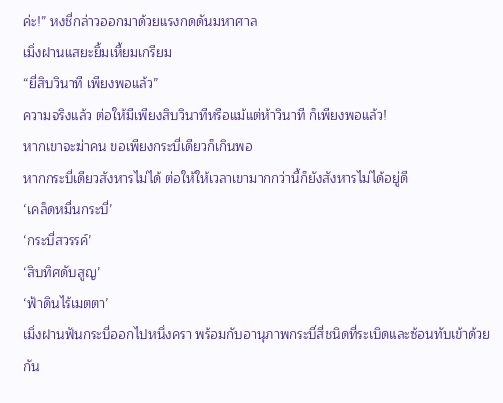ค่ะ!” หงชี่กล่าวออกมาด้วยแรงกดดันมหาศาล
เมิ่งฝานแสยะยิ้มเหี้ยมเกรียม
“ยี่สิบวินาที เพียงพอแล้ว”
ความจริงแล้ว ต่อให้มีเพียงสิบวินาทีหรือแม้แต่ห้าวินาที ก็เพียงพอแล้ว!
หากเขาจะฆ่าคน ขอเพียงกระบี่เดียวก็เกินพอ
หากกระบี่เดียวสังหารไม่ได้ ต่อให้ให้เวลาเขามากกว่านี้ก็ยังสังหารไม่ได้อยู่ดี
‘เคล็ดหมื่นกระบี่’
‘กระบี่สวรรค์’
‘สิบทิศดับสูญ’
‘ฟ้าดินไร้เมตตา’
เมิ่งฝานฟันกระบี่ออกไปหนึ่งครา พร้อมกับอานุภาพกระบี่สี่ชนิดที่ระเบิดและซ้อนทับเข้าด้วยกัน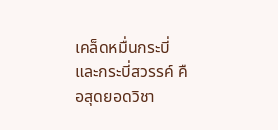เคล็ดหมื่นกระบี่และกระบี่สวรรค์ คือสุดยอดวิชา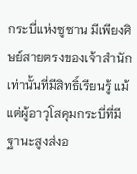กระบี่แห่งซูซาน มีเพียงศิษย์สายตรงของเจ้าสำนักเท่านั้นที่มีสิทธิ์เรียนรู้ แม้แต่ผู้อาวุโสคุมกระบี่ที่มีฐานะสูงส่งอ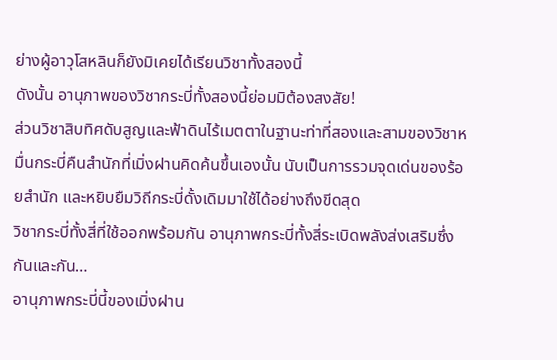ย่างผู้อาวุโสหลินก็ยังมิเคยได้เรียนวิชาทั้งสองนี้
ดังนั้น อานุภาพของวิชากระบี่ทั้งสองนี้ย่อมมิต้องสงสัย!
ส่วนวิชาสิบทิศดับสูญและฟ้าดินไร้เมตตาในฐานะท่าที่สองและสามของวิชาหมื่นกระบี่คืนสำนักที่เมิ่งฝานคิดค้นขึ้นเองนั้น นับเป็นการรวมจุดเด่นของร้อยสำนัก และหยิบยืมวิถีกระบี่ดั้งเดิมมาใช้ได้อย่างถึงขีดสุด
วิชากระบี่ทั้งสี่ที่ใช้ออกพร้อมกัน อานุภาพกระบี่ทั้งสี่ระเบิดพลังส่งเสริมซึ่งกันและกัน…
อานุภาพกระบี่นี้ของเมิ่งฝาน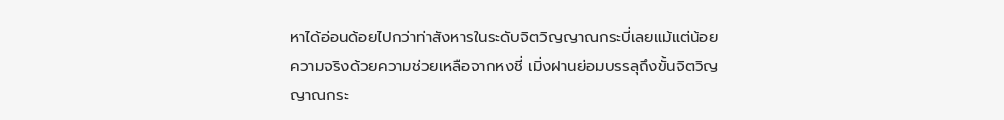หาได้อ่อนด้อยไปกว่าท่าสังหารในระดับจิตวิญญาณกระบี่เลยแม้แต่น้อย
ความจริงด้วยความช่วยเหลือจากหงชี่ เมิ่งฝานย่อมบรรลุถึงขั้นจิตวิญญาณกระ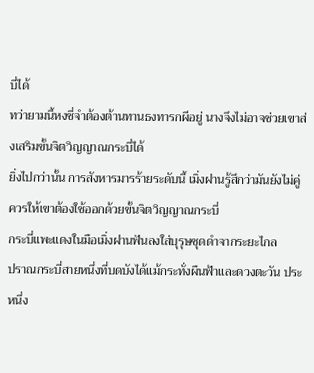บี่ได้
ทว่ายามนี้หงชี่จำต้องต้านทานธงทารกผีอยู่ นางจึงไม่อาจช่วยเขาส่งเสริมขั้นจิตวิญญาณกระบี่ได้
ยิ่งไปกว่านั้น การสังหารมารร้ายระดับนี้ เมิ่งฝานรู้สึกว่ามันยังไม่คู่ควรให้เขาต้องใช้ออกด้วยขั้นจิตวิญญาณกระบี่
กระบี่แพะแดงในมือเมิ่งฝานฟันลงใส่บุรุษชุดดำจากระยะไกล
ปราณกระบี่สายหนึ่งที่บดบังได้แม้กระทั่งผืนฟ้าและดวงตะวัน ประหนึ่ง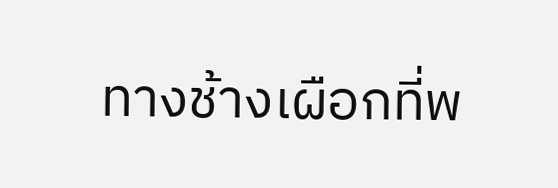ทางช้างเผือกที่พ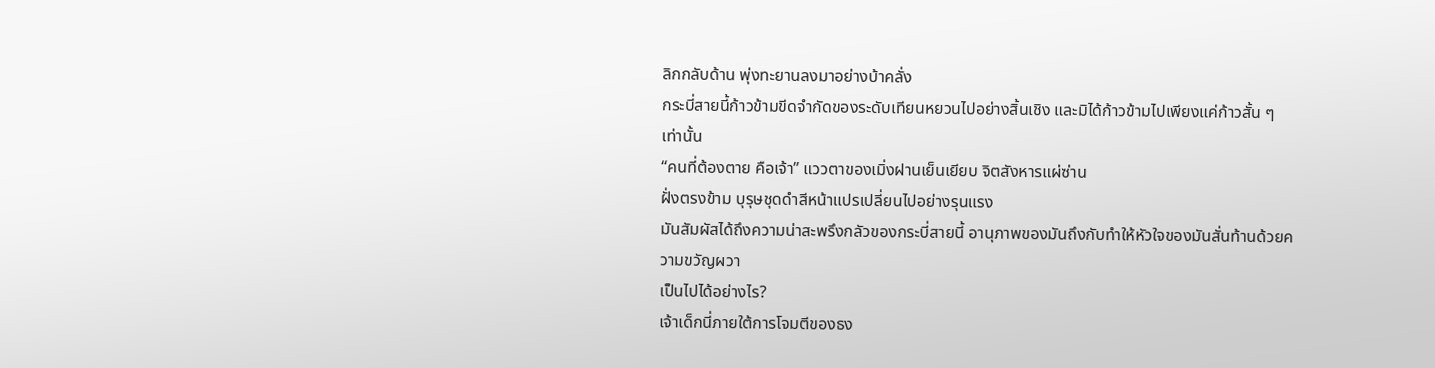ลิกกลับด้าน พุ่งทะยานลงมาอย่างบ้าคลั่ง
กระบี่สายนี้ก้าวข้ามขีดจำกัดของระดับเทียนหยวนไปอย่างสิ้นเชิง และมิได้ก้าวข้ามไปเพียงแค่ก้าวสั้น ๆ เท่านั้น
“คนที่ต้องตาย คือเจ้า” แววตาของเมิ่งฝานเย็นเยียบ จิตสังหารแผ่ซ่าน
ฝั่งตรงข้าม บุรุษชุดดำสีหน้าแปรเปลี่ยนไปอย่างรุนแรง
มันสัมผัสได้ถึงความน่าสะพรึงกลัวของกระบี่สายนี้ อานุภาพของมันถึงกับทำให้หัวใจของมันสั่นท้านด้วยความขวัญผวา
เป็นไปได้อย่างไร?
เจ้าเด็กนี่ภายใต้การโจมตีของธง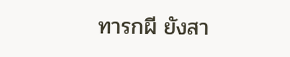ทารกผี ยังสา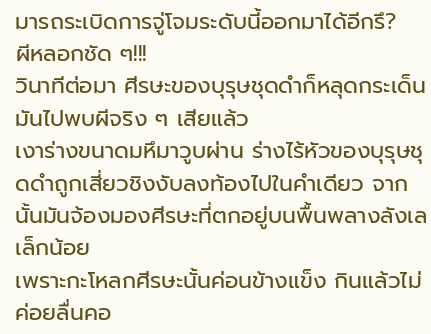มารถระเบิดการจู่โจมระดับนี้ออกมาได้อีกรึ?
ผีหลอกชัด ๆ!!!
วินาทีต่อมา ศีรษะของบุรุษชุดดำก็หลุดกระเด็น
มันไปพบผีจริง ๆ เสียแล้ว
เงาร่างขนาดมหึมาวูบผ่าน ร่างไร้หัวของบุรุษชุดดำถูกเสี่ยวชิงงับลงท้องไปในคำเดียว จากนั้นมันจ้องมองศีรษะที่ตกอยู่บนพื้นพลางลังเลเล็กน้อย
เพราะกะโหลกศีรษะนั้นค่อนข้างแข็ง กินแล้วไม่ค่อยลื่นคอ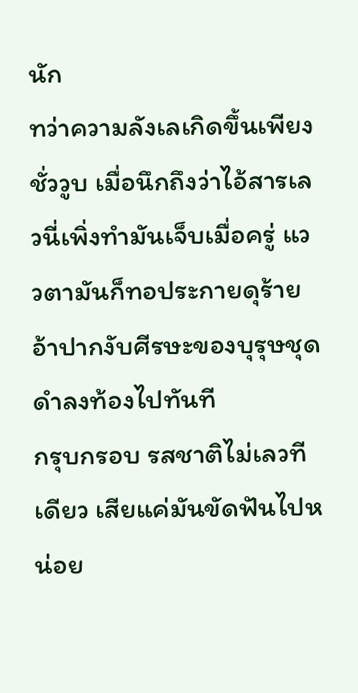นัก
ทว่าความลังเลเกิดขึ้นเพียงชั่ววูบ เมื่อนึกถึงว่าไอ้สารเลวนี่เพิ่งทำมันเจ็บเมื่อครู่ แววตามันก็ทอประกายดุร้าย อ้าปากงับศีรษะของบุรุษชุดดำลงท้องไปทันที
กรุบกรอบ รสชาติไม่เลวทีเดียว เสียแค่มันขัดฟันไปหน่อย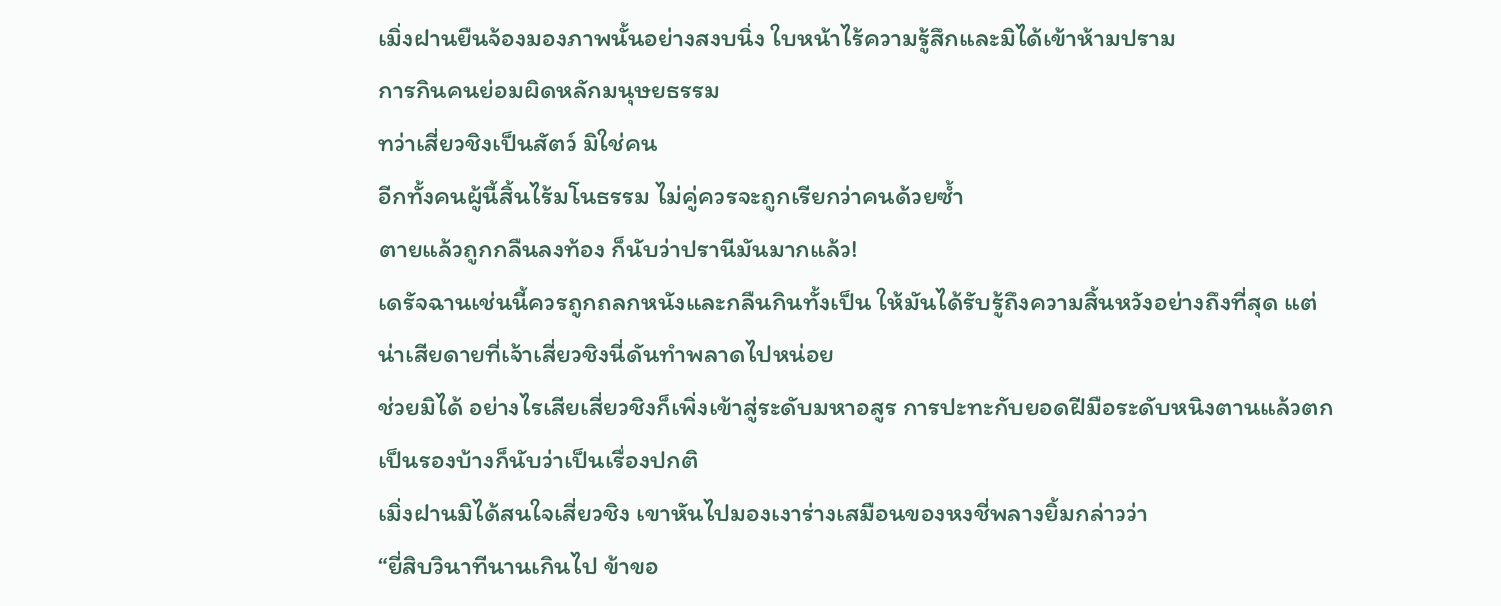เมิ่งฝานยืนจ้องมองภาพนั้นอย่างสงบนิ่ง ใบหน้าไร้ความรู้สึกและมิได้เข้าห้ามปราม
การกินคนย่อมผิดหลักมนุษยธรรม
ทว่าเสี่ยวชิงเป็นสัตว์ มิใช่คน
อีกทั้งคนผู้นี้สิ้นไร้มโนธรรม ไม่คู่ควรจะถูกเรียกว่าคนด้วยซ้ำ
ตายแล้วถูกกลืนลงท้อง ก็นับว่าปรานีมันมากแล้ว!
เดรัจฉานเช่นนี้ควรถูกถลกหนังและกลืนกินทั้งเป็น ให้มันได้รับรู้ถึงความสิ้นหวังอย่างถึงที่สุด แต่น่าเสียดายที่เจ้าเสี่ยวชิงนี่ดันทำพลาดไปหน่อย
ช่วยมิได้ อย่างไรเสียเสี่ยวชิงก็เพิ่งเข้าสู่ระดับมหาอสูร การปะทะกับยอดฝีมือระดับหนิงตานแล้วตกเป็นรองบ้างก็นับว่าเป็นเรื่องปกติ
เมิ่งฝานมิได้สนใจเสี่ยวชิง เขาหันไปมองเงาร่างเสมือนของหงชี่พลางยิ้มกล่าวว่า
“ยี่สิบวินาทีนานเกินไป ข้าขอ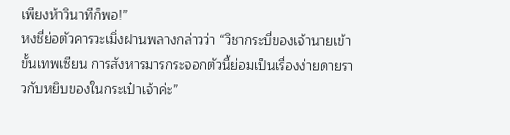เพียงห้าวินาทีก็พอ!”
หงชี่ย่อตัวคารวะเมิ่งฝานพลางกล่าวว่า “วิชากระบี่ของเจ้านายเข้าขั้นเทพเซียน การสังหารมารกระจอกตัวนี้ย่อมเป็นเรื่องง่ายดายราวกับหยิบของในกระเป๋าเจ้าค่ะ”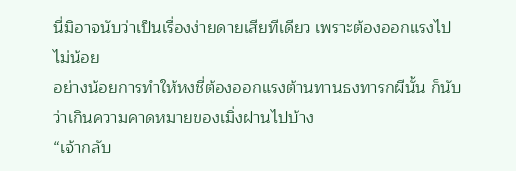นี่มิอาจนับว่าเป็นเรื่องง่ายดายเสียทีเดียว เพราะต้องออกแรงไปไม่น้อย
อย่างน้อยการทำให้หงชี่ต้องออกแรงต้านทานธงทารกผีนั้น ก็นับว่าเกินความคาดหมายของเมิ่งฝานไปบ้าง
“เจ้ากลับ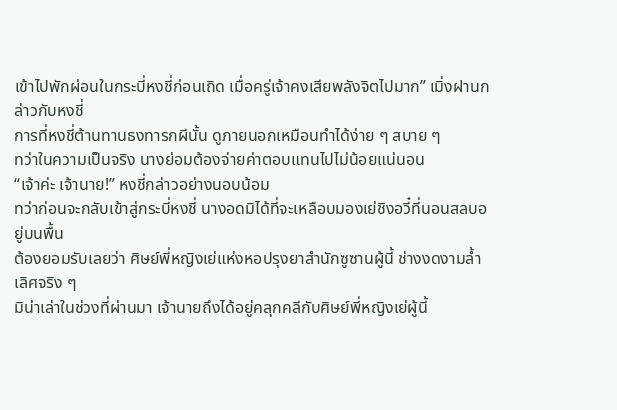เข้าไปพักผ่อนในกระบี่หงชี่ก่อนเถิด เมื่อครู่เจ้าคงเสียพลังจิตไปมาก” เมิ่งฝานกล่าวกับหงชี่
การที่หงชี่ต้านทานธงทารกผีนั้น ดูภายนอกเหมือนทำได้ง่าย ๆ สบาย ๆ
ทว่าในความเป็นจริง นางย่อมต้องจ่ายค่าตอบแทนไปไม่น้อยแน่นอน
“เจ้าค่ะ เจ้านาย!” หงชี่กล่าวอย่างนอบน้อม
ทว่าก่อนจะกลับเข้าสู่กระบี่หงชี่ นางอดมิได้ที่จะเหลือบมองเย่ชิงอวี๋ที่นอนสลบอยู่บนพื้น
ต้องยอมรับเลยว่า ศิษย์พี่หญิงเย่แห่งหอปรุงยาสำนักซูซานผู้นี้ ช่างงดงามล้ำเลิศจริง ๆ
มิน่าเล่าในช่วงที่ผ่านมา เจ้านายถึงได้อยู่คลุกคลีกับศิษย์พี่หญิงเย่ผู้นี้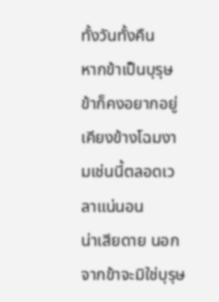ทั้งวันทั้งคืน
หากข้าเป็นบุรุษ ข้าก็คงอยากอยู่เคียงข้างโฉมงามเช่นนี้ตลอดเวลาแน่นอน
น่าเสียดาย นอกจากข้าจะมิใช่บุรุษ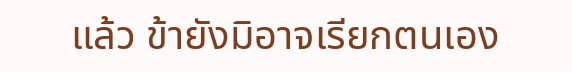แล้ว ข้ายังมิอาจเรียกตนเอง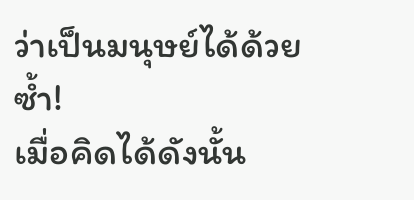ว่าเป็นมนุษย์ได้ด้วยซ้ำ!
เมื่อคิดได้ดังนั้น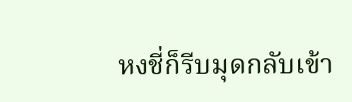หงชี่ก็รีบมุดกลับเข้า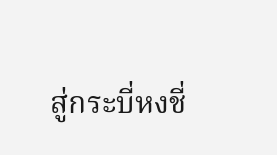สู่กระบี่หงชี่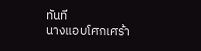ทันที
นางแอบโศกเศร้า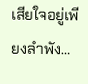เสียใจอยู่เพียงลำพัง…